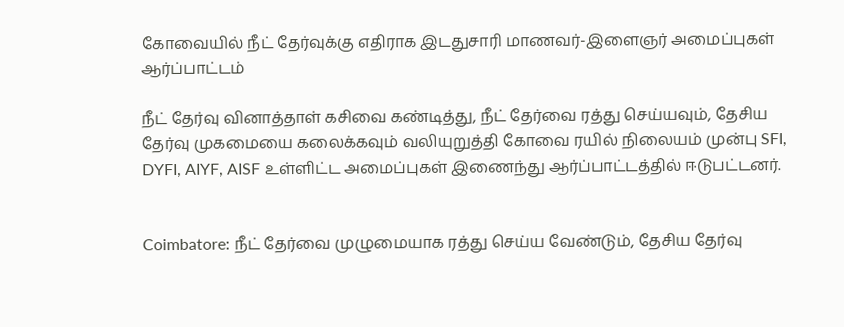கோவையில் நீட் தேர்வுக்கு எதிராக இடதுசாரி மாணவர்-இளைஞர் அமைப்புகள் ஆர்ப்பாட்டம்

நீட் தேர்வு வினாத்தாள் கசிவை கண்டித்து, நீட் தேர்வை ரத்து செய்யவும், தேசிய தேர்வு முகமையை கலைக்கவும் வலியுறுத்தி கோவை ரயில் நிலையம் முன்பு SFI, DYFI, AIYF, AISF உள்ளிட்ட அமைப்புகள் இணைந்து ஆர்ப்பாட்டத்தில் ஈடுபட்டனர்.


Coimbatore: நீட் தேர்வை முழுமையாக ரத்து செய்ய வேண்டும், தேசிய தேர்வு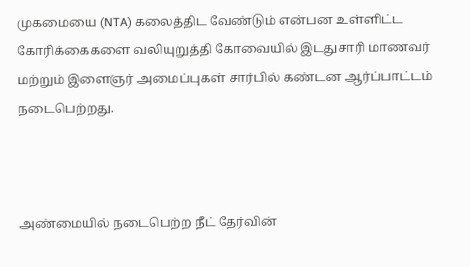முகமையை (NTA) கலைத்திட வேண்டும் என்பன உள்ளிட்ட கோரிக்கைகளை வலியுறுத்தி கோவையில் இடதுசாரி மாணவர் மற்றும் இளைஞர் அமைப்புகள் சார்பில் கண்டன ஆர்ப்பாட்டம் நடைபெற்றது.



அண்மையில் நடைபெற்ற நீட் தேர்வின்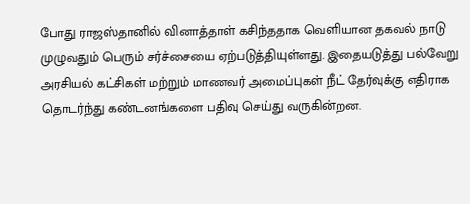போது ராஜஸ்தானில் வினாத்தாள் கசிந்ததாக வெளியான தகவல் நாடு முழுவதும் பெரும் சர்ச்சையை ஏற்படுத்தியுள்ளது. இதையடுத்து பல்வேறு அரசியல் கட்சிகள் மற்றும் மாணவர் அமைப்புகள் நீட் தேர்வுக்கு எதிராக தொடர்ந்து கண்டனங்களை பதிவு செய்து வருகின்றன.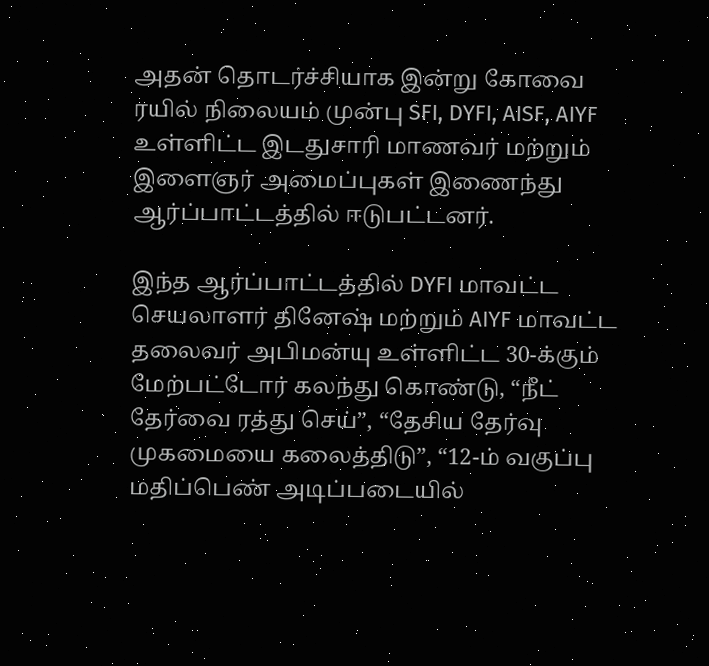அதன் தொடர்ச்சியாக இன்று கோவை ரயில் நிலையம் முன்பு SFI, DYFI, AISF, AIYF உள்ளிட்ட இடதுசாரி மாணவர் மற்றும் இளைஞர் அமைப்புகள் இணைந்து ஆர்ப்பாட்டத்தில் ஈடுபட்டனர்.

இந்த ஆர்ப்பாட்டத்தில் DYFI மாவட்ட செயலாளர் தினேஷ் மற்றும் AIYF மாவட்ட தலைவர் அபிமன்யு உள்ளிட்ட 30-க்கும் மேற்பட்டோர் கலந்து கொண்டு, “நீட் தேர்வை ரத்து செய்”, “தேசிய தேர்வு முகமையை கலைத்திடு”, “12-ம் வகுப்பு மதிப்பெண் அடிப்படையில்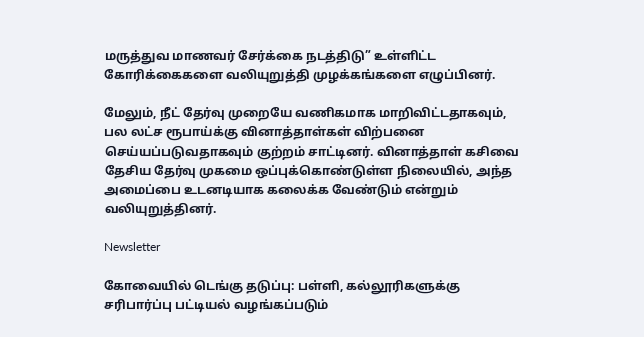மருத்துவ மாணவர் சேர்க்கை நடத்திடு” உள்ளிட்ட கோரிக்கைகளை வலியுறுத்தி முழக்கங்களை எழுப்பினர்.

மேலும், நீட் தேர்வு முறையே வணிகமாக மாறிவிட்டதாகவும், பல லட்ச ரூபாய்க்கு வினாத்தாள்கள் விற்பனை செய்யப்படுவதாகவும் குற்றம் சாட்டினர். வினாத்தாள் கசிவை தேசிய தேர்வு முகமை ஒப்புக்கொண்டுள்ள நிலையில், அந்த அமைப்பை உடனடியாக கலைக்க வேண்டும் என்றும் வலியுறுத்தினர்.

Newsletter

கோவையில் டெங்கு தடுப்பு: பள்ளி, கல்லூரிகளுக்கு சரிபார்ப்பு பட்டியல் வழங்கப்படும்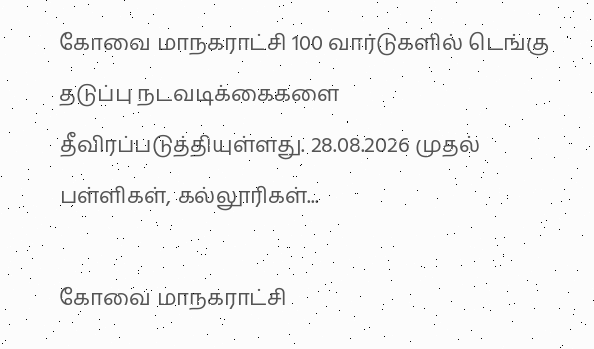கோவை மாநகராட்சி 100 வார்டுகளில் டெங்கு தடுப்பு நடவடிக்கைகளை தீவிரப்படுத்தியுள்ளது. 28.08.2026 முதல் பள்ளிகள், கல்லூரிகள்...

கோவை மாநகராட்சி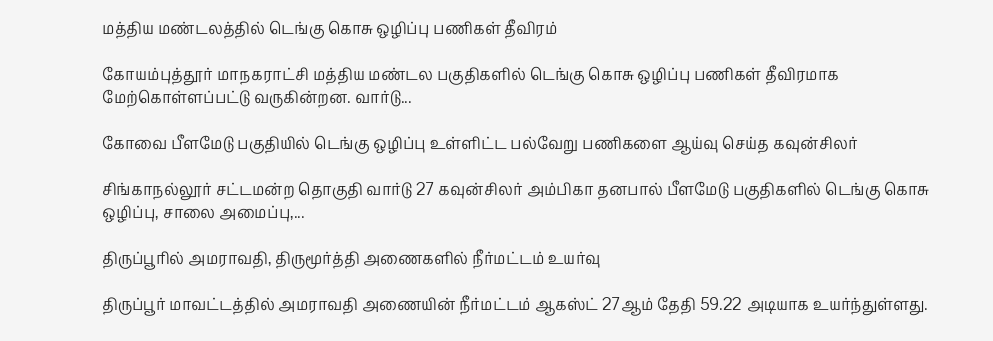மத்திய மண்டலத்தில் டெங்கு கொசு ஒழிப்பு பணிகள் தீவிரம்

கோயம்புத்தூர் மாநகராட்சி மத்திய மண்டல பகுதிகளில் டெங்கு கொசு ஒழிப்பு பணிகள் தீவிரமாக மேற்கொள்ளப்பட்டு வருகின்றன. வார்டு...

கோவை பீளமேடு பகுதியில் டெங்கு ஒழிப்பு உள்ளிட்ட பல்வேறு பணிகளை ஆய்வு செய்த கவுன்சிலர்

சிங்காநல்லூர் சட்டமன்ற தொகுதி வார்டு 27 கவுன்சிலர் அம்பிகா தனபால் பீளமேடு பகுதிகளில் டெங்கு கொசு ஒழிப்பு, சாலை அமைப்பு,...

திருப்பூரில் அமராவதி, திருமூர்த்தி அணைகளில் நீர்மட்டம் உயர்வு

திருப்பூர் மாவட்டத்தில் அமராவதி அணையின் நீர்மட்டம் ஆகஸ்ட் 27ஆம் தேதி 59.22 அடியாக உயர்ந்துள்ளது.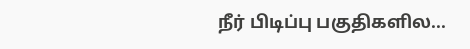நீர் பிடிப்பு பகுதிகளில...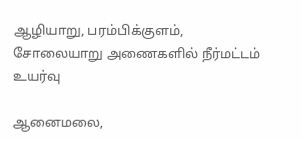ஆழியாறு, பரம்பிக்குளம், சோலையாறு அணைகளில் நீர்மட்டம் உயர்வு

ஆனைமலை,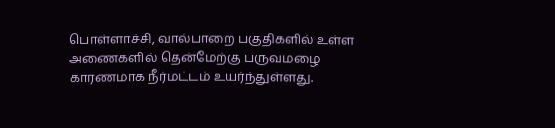பொள்ளாச்சி, வால்பாறை பகுதிகளில் உள்ள அணைகளில் தென்மேற்கு பருவமழை காரணமாக நீர்மட்டம் உயர்ந்துள்ளது.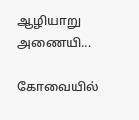ஆழியாறு அணையி...

கோவையில்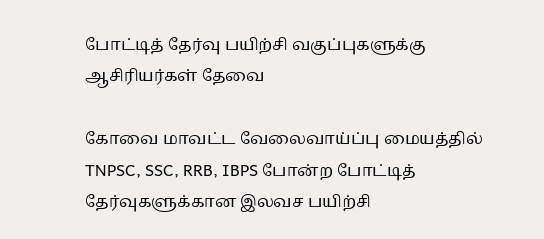போட்டித் தேர்வு பயிற்சி வகுப்புகளுக்கு ஆசிரியர்கள் தேவை

கோவை மாவட்ட வேலைவாய்ப்பு மையத்தில் TNPSC, SSC, RRB, IBPS போன்ற போட்டித் தேர்வுகளுக்கான இலவச பயிற்சி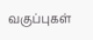வகுப்புகள்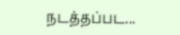நடத்தப்பட...